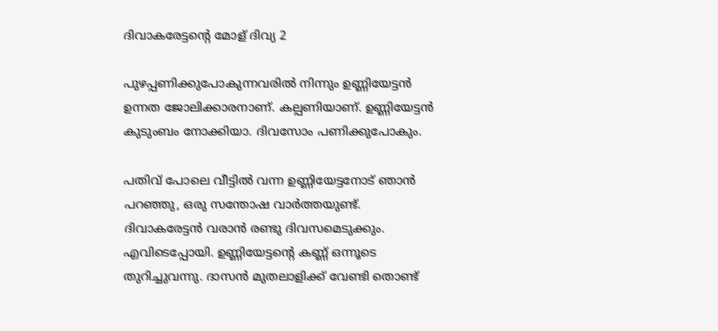ദിവാകരേട്ടന്റെ മോള് ദിവ്യ 2

പുഴപ്പണിക്കുപോകുന്നവരിൽ നിന്നും ഉണ്ണിയേട്ടൻ ഉന്നത ജോലിക്കാരനാണ്. കല്പണിയാണ്. ഉണ്ണിയേട്ടൻ കുടുംബം നോക്കിയാ. ദിവസോം പണിക്കുപോകും.

പതിവ് പോലെ വീട്ടിൽ വന്ന ഉണ്ണിയേട്ടനോട് ഞാൻ പറഞ്ഞു, ഒരു സന്തോഷ വാർത്തയുണ്ട്. ദിവാകരേട്ടൻ വരാൻ രണ്ടു ദിവസമെടുക്കും. എവിടെപ്പോയി. ഉണ്ണിയേട്ടന്റെ കണ്ണ് ഒന്നൂടെ തുറിച്ചുവന്നു. ദാസൻ മുതലാളിക്ക് വേണ്ടി തൊണ്ട്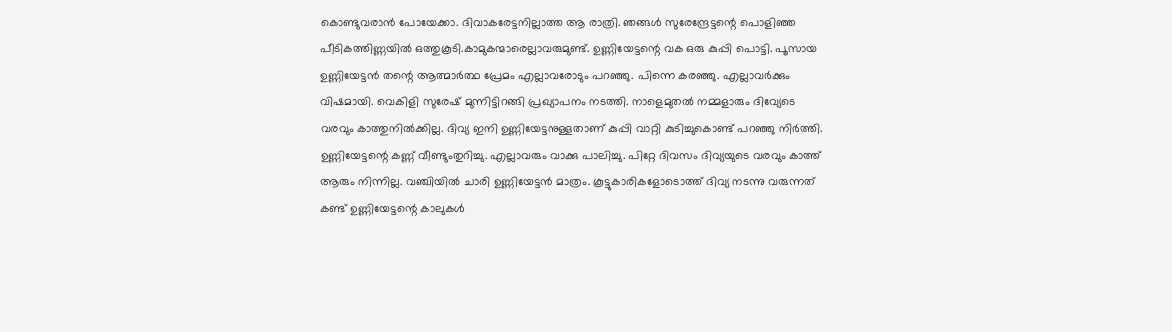കൊണ്ടുവരാൻ പോയേക്കാ. ദിവാകരേട്ടനില്ലാത്ത ആ രാത്രി. ഞങ്ങൾ സുരേന്ദ്രേട്ടന്റെ പൊളിഞ്ഞ പീടികത്തിണ്ണയിൽ ഒത്തുകൂടി.കാമുകന്മാരെല്ലാവരുമുണ്ട്. ഉണ്ണിയേട്ടന്റെ വക ഒരു കുപ്പി പൊട്ടി. പൂസായ ഉണ്ണിയേട്ടൻ തന്റെ ആത്മാർത്ഥ പ്രേമം എല്ലാവരോടും പറഞ്ഞു. പിന്നെ കരഞ്ഞു. എല്ലാവർക്കും വിഷമായി. വെകിളി സുരേഷ് മുന്നിട്ടിറങ്ങി പ്രഖ്യാപനം നടത്തി. നാളെമുതൽ നമ്മളാരും ദിവ്യേടെ വരവും കാത്തുനിൽക്കില്ല. ദിവ്യ ഇനി ഉണ്ണിയേട്ടനുള്ളതാണ് കുപ്പി വാറ്റി കുടിച്ചുകൊണ്ട് പറഞ്ഞു നിർത്തി. ഉണ്ണിയേട്ടന്റെ കണ്ണ് വീണ്ടുംതുറിച്ചു. എല്ലാവരും വാക്കു പാലിച്ചു. പിറ്റേ ദിവസം ദിവ്യയുടെ വരവും കാത്ത് ആരും നിന്നില്ല. വഞ്ചിയിൽ ചാരി ഉണ്ണിയേട്ടൻ മാത്രം. കൂട്ടുകാരികളോടൊത്ത് ദിവ്യ നടന്നു വരുന്നത് കണ്ട് ഉണ്ണിയേട്ടന്റെ കാലുകൾ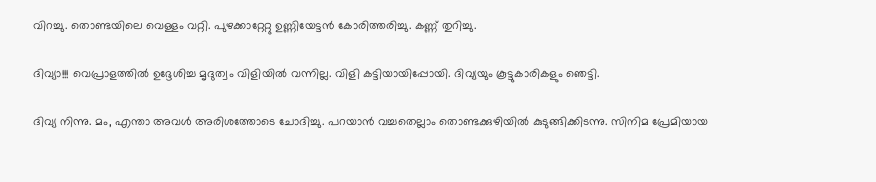വിറച്ചു. തൊണ്ടയിലെ വെള്ളം വറ്റി. പുഴക്കാറ്റേറ്റു ഉണ്ണിയേട്ടൻ കോരിത്തരിച്ചു. കണ്ണ് തുറിച്ചു.

ദിവ്യാ!!! വെപ്രാളത്തിൽ ഉദ്ദേശിച്ച മൃദുത്വം വിളിയിൽ വന്നില്ല. വിളി കട്ടിയായിപ്പോയി. ദിവ്യയും കൂട്ടുകാരികളും ഞെട്ടി.

ദിവ്യ നിന്നു. മം, എന്താ അവൾ അരിശത്തോടെ ചോദിച്ചു. പറയാൻ വച്ചതെല്ലാം തൊണ്ടക്കുഴിയിൽ കുടുങ്ങിക്കിടന്നു. സിനിമ പ്രേമിയായ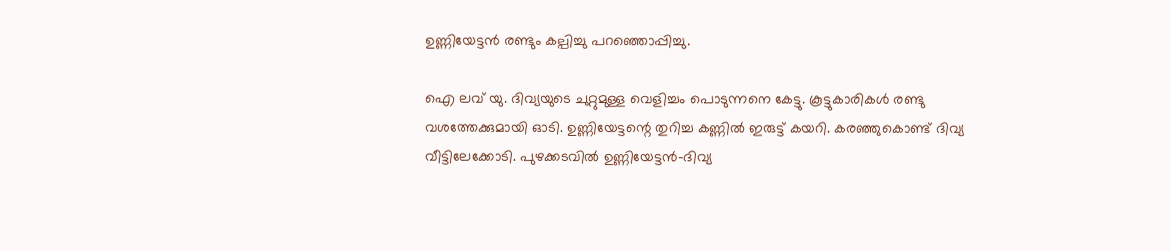ഉണ്ണിയേട്ടൻ രണ്ടും കല്പിച്ചു പറഞ്ഞൊപ്പിച്ചു.

ഐ ലവ് യു. ദിവ്യയുടെ ചുറ്റുമുള്ള വെളിച്ചം പൊടുന്നനെ കേട്ടു. കൂട്ടുകാരികൾ രണ്ടു വശത്തേക്കുമായി ഓടി. ഉണ്ണിയേട്ടന്റെ തുറിച്ച കണ്ണിൽ ഇരുട്ട് കയറി. കരഞ്ഞുകൊണ്ട് ദിവ്യ വീട്ടിലേക്കോടി. പുഴക്കടവിൽ ഉണ്ണിയേട്ടൻ-ദിവ്യ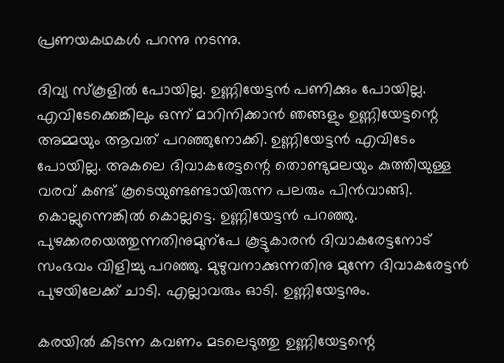പ്രണയകഥകൾ പറന്നു നടന്നു.

ദിവ്യ സ്കൂളിൽ പോയില്ല. ഉണ്ണിയേട്ടൻ പണിക്കും പോയില്ല. എവിടേക്കെങ്കിലും ഒന്ന് മാറിനിക്കാൻ ഞങ്ങളും ഉണ്ണിയേട്ടന്റെ അമ്മയും ആവത് പറഞ്ഞുനോക്കി. ഉണ്ണിയേട്ടൻ എവിടേം പോയില്ല. അകലെ ദിവാകരേട്ടന്റെ തൊണ്ടുമലയും കുത്തിയുള്ള വരവ് കണ്ട് കൂടെയുണ്ടണ്ടായിരുന്ന പലരും പിൻവാങ്ങി. കൊല്ലുന്നെങ്കിൽ കൊല്ലട്ടെ. ഉണ്ണിയേട്ടൻ പറഞ്ഞു. പുഴക്കരയെത്തുന്നതിനുമുന്പേ കൂട്ടുകാരൻ ദിവാകരേട്ടനോട് സംഭവം വിളിച്ചു പറഞ്ഞു. മുഴുവനാക്കുന്നതിനു മുന്നേ ദിവാകരേട്ടൻ പുഴയിലേക്ക് ചാടി. എല്ലാവരും ഓടി. ഉണ്ണിയേട്ടനും.

കരയിൽ കിടന്ന കവണം മടലെടുത്തു ഉണ്ണിയേട്ടന്റെ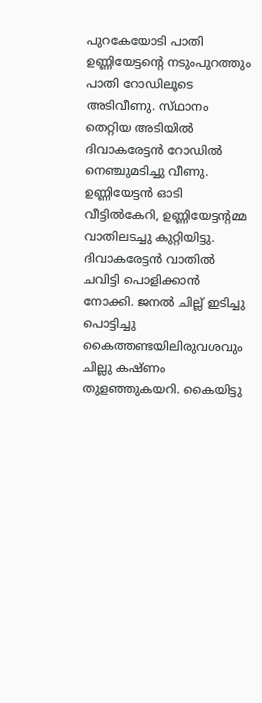പുറകേയോടി പാതി ഉണ്ണിയേട്ടന്റെ നടുംപുറത്തും പാതി റോഡിലൂടെ അടിവീണു. സ്‌ഥാനം തെറ്റിയ അടിയിൽ ദിവാകരേട്ടൻ റോഡിൽ നെഞ്ചുമടിച്ചു വീണു. ഉണ്ണിയേട്ടൻ ഓടി വീട്ടിൽകേറി, ഉണ്ണിയേട്ടന്റമ്മ വാതിലടച്ചു കുറ്റിയിട്ടു. ദിവാകരേട്ടൻ വാതിൽ ചവിട്ടി പൊളിക്കാൻ നോക്കി. ജനൽ ചില്ല് ഇടിച്ചു പൊട്ടിച്ചു കൈത്തണ്ടയിലിരുവശവും ചില്ലു കഷ്ണം തുളഞ്ഞുകയറി. കൈയിട്ടു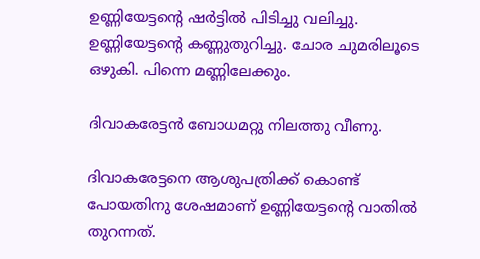ഉണ്ണിയേട്ടന്റെ ഷർട്ടിൽ പിടിച്ചു വലിച്ചു. ഉണ്ണിയേട്ടന്റെ കണ്ണുതുറിച്ചു. ചോര ചുമരിലൂടെ ഒഴുകി. പിന്നെ മണ്ണിലേക്കും.

ദിവാകരേട്ടൻ ബോധമറ്റു നിലത്തു വീണു.

ദിവാകരേട്ടനെ ആശുപത്രിക്ക് കൊണ്ട് പോയതിനു ശേഷമാണ് ഉണ്ണിയേട്ടന്റെ വാതിൽ തുറന്നത്.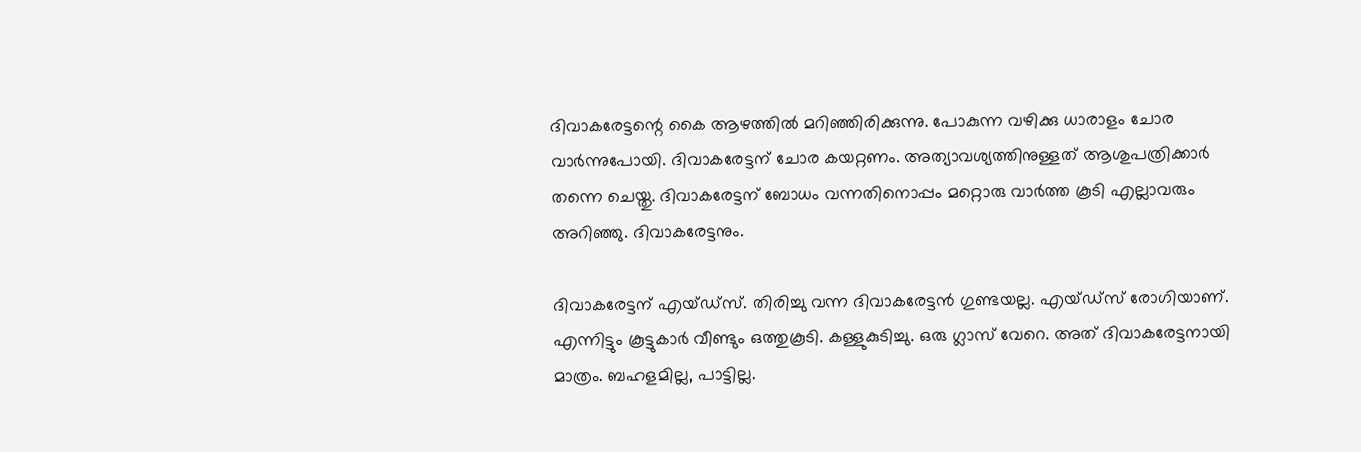ദിവാകരേട്ടന്റെ കൈ ആഴത്തിൽ മറിഞ്ഞിരിക്കുന്നു. പോകുന്ന വഴിക്കു ധാരാളം ചോര വാർന്നുപോയി. ദിവാകരേട്ടന് ചോര കയറ്റണം. അത്യാവശ്യത്തിനുള്ളത് ആശുപത്രിക്കാർ തന്നെ ചെയ്തു. ദിവാകരേട്ടന് ബോധം വന്നതിനൊപ്പം മറ്റൊരു വാർത്ത കൂടി എല്ലാവരും അറിഞ്ഞു. ദിവാകരേട്ടനും.

ദിവാകരേട്ടന് എയ്ഡ്സ്. തിരിച്ചു വന്ന ദിവാകരേട്ടൻ ഗുണ്ടയല്ല. എയ്ഡ്സ് രോഗിയാണ്. എന്നിട്ടും കൂട്ടുകാർ വീണ്ടും ഒത്തുകൂടി. കള്ളുകുടിച്ചു. ഒരു ഗ്ലാസ് വേറെ. അത് ദിവാകരേട്ടനായി മാത്രം. ബഹളമില്ല, പാട്ടില്ല.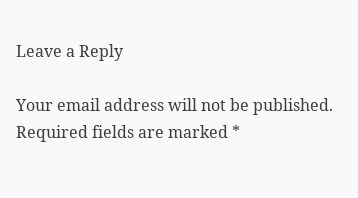Leave a Reply

Your email address will not be published. Required fields are marked *